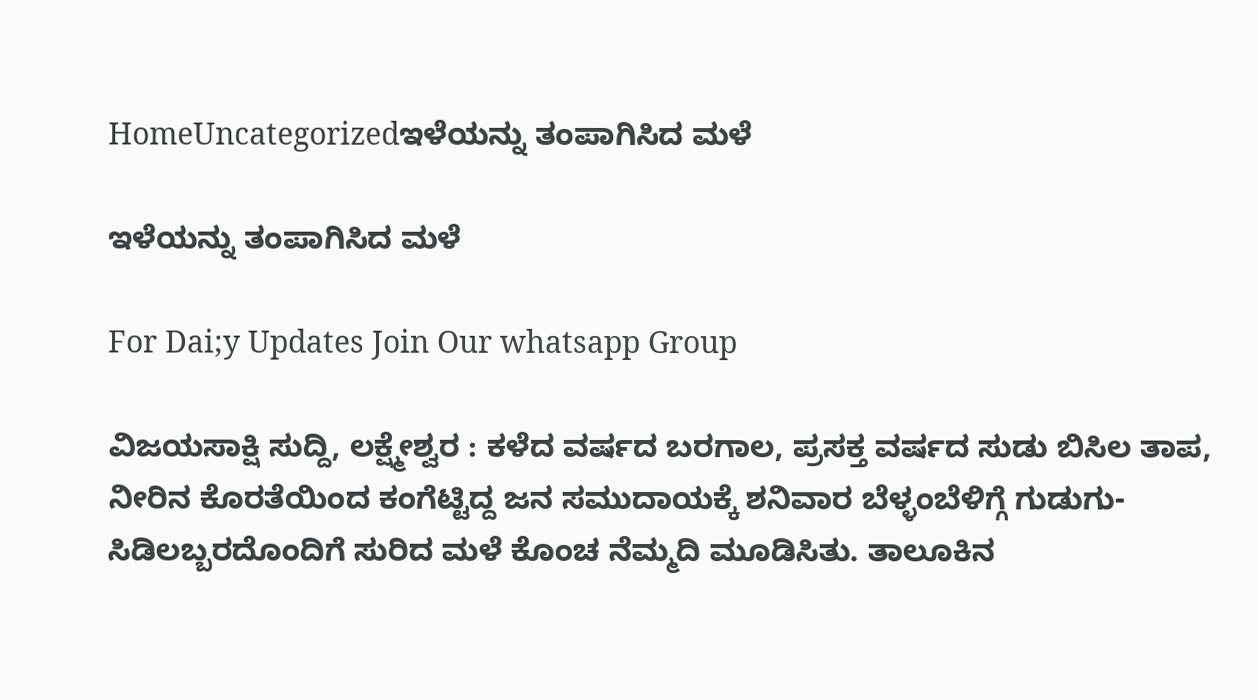HomeUncategorizedಇಳೆಯನ್ನು ತಂಪಾಗಿಸಿದ ಮಳೆ

ಇಳೆಯನ್ನು ತಂಪಾಗಿಸಿದ ಮಳೆ

For Dai;y Updates Join Our whatsapp Group

ವಿಜಯಸಾಕ್ಷಿ ಸುದ್ದಿ, ಲಕ್ಷ್ಮೇಶ್ವರ : ಕಳೆದ ವರ್ಷದ ಬರಗಾಲ, ಪ್ರಸಕ್ತ ವರ್ಷದ ಸುಡು ಬಿಸಿಲ ತಾಪ, ನೀರಿನ ಕೊರತೆಯಿಂದ ಕಂಗೆಟ್ಟಿದ್ದ ಜನ ಸಮುದಾಯಕ್ಕೆ ಶನಿವಾರ ಬೆಳ್ಳಂಬೆಳಿಗ್ಗೆ ಗುಡುಗು-ಸಿಡಿಲಬ್ಬರದೊಂದಿಗೆ ಸುರಿದ ಮಳೆ ಕೊಂಚ ನೆಮ್ಮದಿ ಮೂಡಿಸಿತು. ತಾಲೂಕಿನ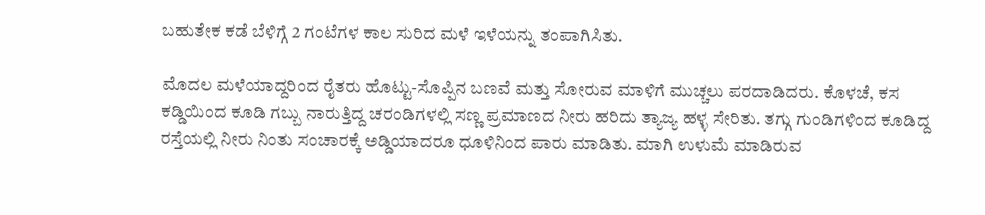ಬಹುತೇಕ ಕಡೆ ಬೆಳಿಗ್ಗೆ 2 ಗಂಟೆಗಳ ಕಾಲ ಸುರಿದ ಮಳೆ ಇಳೆಯನ್ನು ತಂಪಾಗಿಸಿತು.

ಮೊದಲ ಮಳೆಯಾದ್ದರಿಂದ ರೈತರು ಹೊಟ್ಟು-ಸೊಪ್ಪಿನ ಬಣವೆ ಮತ್ತು ಸೋರುವ ಮಾಳಿಗೆ ಮುಚ್ಚಲು ಪರದಾಡಿದರು. ಕೊಳಚೆ, ಕಸ ಕಡ್ಡಿಯಿಂದ ಕೂಡಿ ಗಬ್ಬು ನಾರುತ್ತಿದ್ದ ಚರಂಡಿಗಳಲ್ಲಿ ಸಣ್ಣ ಪ್ರಮಾಣದ ನೀರು ಹರಿದು ತ್ಯಾಜ್ಯ ಹಳ್ಳ ಸೇರಿತು. ತಗ್ಗು ಗುಂಡಿಗಳಿಂದ ಕೂಡಿದ್ದ ರಸ್ತೆಯಲ್ಲಿ ನೀರು ನಿಂತು ಸಂಚಾರಕ್ಕೆ ಅಡ್ಡಿಯಾದರೂ ಧೂಳಿನಿಂದ ಪಾರು ಮಾಡಿತು. ಮಾಗಿ ಉಳುಮೆ ಮಾಡಿರುವ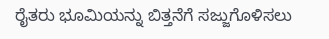ರೈತರು ಭೂಮಿಯನ್ನು ಬಿತ್ತನೆಗೆ ಸಜ್ಜುಗೊಳಿಸಲು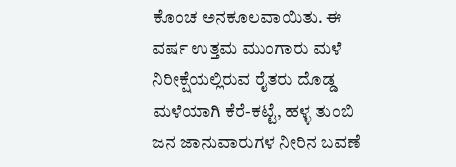ಕೊಂಚ ಅನಕೂಲವಾಯಿತು. ಈ ವರ್ಷ ಉತ್ತಮ ಮುಂಗಾರು ಮಳೆ ನಿರೀಕ್ಷೆಯಲ್ಲಿರುವ ರೈತರು ದೊಡ್ಡ ಮಳೆಯಾಗಿ ಕೆರೆ-ಕಟ್ಟೆ, ಹಳ್ಳ ತುಂಬಿ ಜನ ಜಾನುವಾರುಗಳ ನೀರಿನ ಬವಣೆ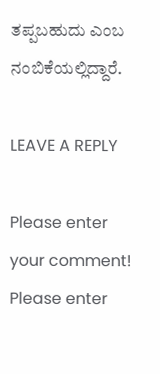ತಪ್ಪಬಹುದು ಎಂಬ ನಂಬಿಕೆಯಲ್ಲಿದ್ದಾರೆ.

LEAVE A REPLY

Please enter your comment!
Please enter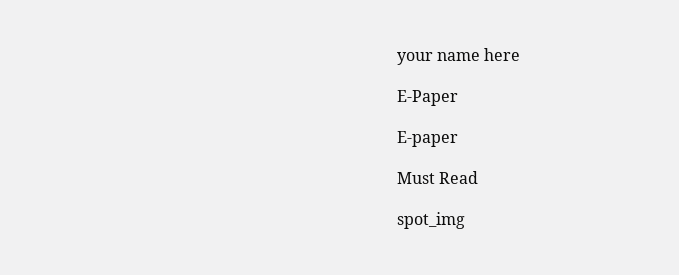your name here

E-Paper

E-paper

Must Read

spot_img